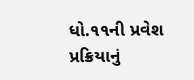ધો.૧૧ની પ્રવેશ પ્રક્રિયાનું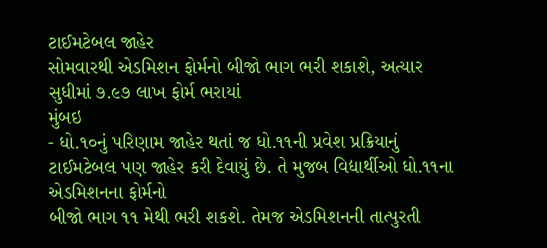ટાઈમટેબલ જાહેર
સોમવારથી એડમિશન ફોર્મનો બીજો ભાગ ભરી શકાશે, અત્યાર સુધીમાં ૭.૯૭ લાખ ફોર્મ ભરાયાં
મુંબઇ
- ધો.૧૦નું પરિણામ જાહેર થતાં જ ધો.૧૧ની પ્રવેશ પ્રક્રિયાનું
ટાઈમટેબલ પણ જાહેર કરી દેવાયું છે. તે મુજબ વિદ્યાર્થીઓ ધો.૧૧ના એડમિશનના ફોર્મનો
બીજો ભાગ ૧૧ મેથી ભરી શકશે. તેમજ એડમિશનની તાત્પુરતી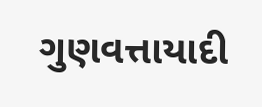ગુણવત્તાયાદી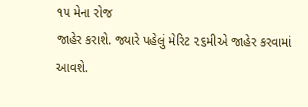૧૫ મેના રોજ
જાહેર કરાશે. જ્યારે પહેલું મેરિટ ૨૬મીએ જાહેર કરવામાં આવશે.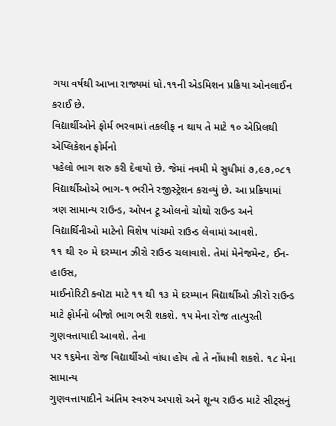ગયા વર્ષથી આખા રાજ્યમાં ધો.૧૧ની એડમિશન પ્રક્રિયા ઓનલાઈન કરાઈ છે.
વિદ્યાર્થીઓને ફોર્મ ભરવામાં તકલીફ ન થાય તે માટે ૧૦ એપ્રિલથી એપ્લિકેશન ફોર્મનો
પહેલો ભાગ શરુ કરી દેવાયો છે. જેમાં નવમી મે સુધીમાં ૭,૯૭,૦૮૧ વિદ્યાર્થીઓએ ભાગ-૧ ભરીને રજીસ્ટ્રેશન કરાવ્યું છે. આ પ્રક્રિયામાં
ત્રણ સામાન્ય રાઉન્ડ, ઓપન ટૂ ઓલનો ચોથો રાઉન્ડ અને
વિદ્યાર્થિનીઓ માટેનો વિશેષ પાંચમો રાઉન્ડ લેવામાં આવશે.
૧૧ થી ૨૦ મે દરમ્યાન ઝીરો રાઉન્ડ ચલાવાશે. તેમાં મેનેજમેન્ટ, ઈન-હાઉસ,
માઈનોરિટી ક્વૉટા માટે ૧૧ થી ૧૩ મે દરમ્યાન વિદ્યાર્થીઓ ઝીરો રાઉન્ડ
માટે ફોર્મનો બીજો ભાગ ભરી શકશે. ૧૫ મેના રોજ તાત્પુરતી ગુણવત્તાયાદી આવશે. તેના
પર ૧૬મેના રોજ વિદ્યાર્થીઓ વાંધા હોય તો તે નોંધાવી શકશે. ૧૮ મેના સામાન્ય
ગુણવત્તાયાદીને અંતિમ સ્વરુપ અપાશે અને શૂન્ય રાઉન્ડ માટે સીટ્સનું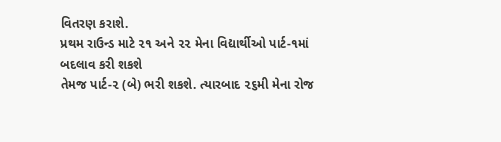વિતરણ કરાશે.
પ્રથમ રાઉન્ડ માટે ૨૧ અને ૨૨ મેના વિદ્યાર્થીઓ પાર્ટ-૧માં બદલાવ કરી શકશે
તેમજ પાર્ટ-૨ (બે) ભરી શકશે. ત્યારબાદ ૨૬મી મેના રોજ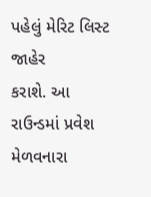પહેલું મેરિટ લિસ્ટ જાહેર
કરાશે. આ રાઉન્ડમાં પ્રવેશ મેળવનારા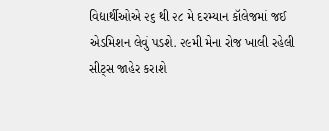વિદ્યાર્થીઓએ ૨૬ થી ૨૮ મે દરમ્યાન કૉલેજમાં જઈ
એડમિશન લેવું પડશે. ૨૯મી મેના રોજ ખાલી રહેલી સીટ્સ જાહેર કરાશે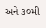અને ૩૦મી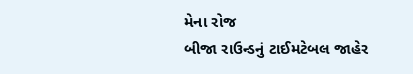મેના રોજ
બીજા રાઉન્ડનું ટાઈમટેબલ જાહેર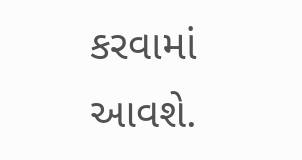કરવામાં આવશે.